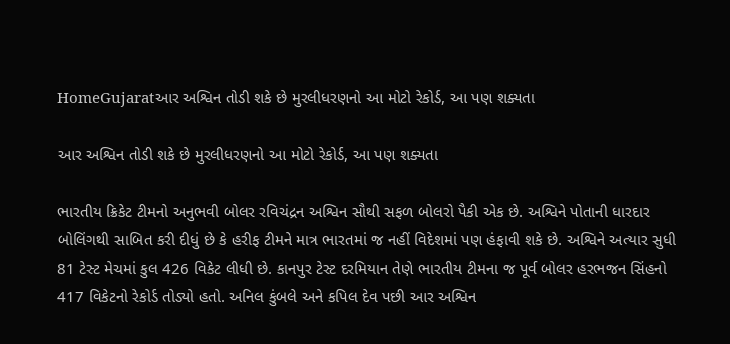HomeGujaratઆર અશ્વિન તોડી શકે છે મુરલીધરણનો આ મોટો રેકોર્ડ, આ પણ શક્યતા

આર અશ્વિન તોડી શકે છે મુરલીધરણનો આ મોટો રેકોર્ડ, આ પણ શક્યતા

ભારતીય ક્રિકેટ ટીમનો અનુભવી બોલર રવિચંદ્રન અશ્વિન સૌથી સફળ બોલરો પૈકી એક છે. અશ્વિને પોતાની ધારદાર બોલિંગથી સાબિત કરી દીધું છે કે હરીફ ટીમને માત્ર ભારતમાં જ નહીં વિદેશમાં પણ હંફાવી શકે છે. અશ્વિને અત્યાર સુધી 81 ટેસ્ટ મેચમાં કુલ 426 વિકેટ લીધી છે. કાનપુર ટેસ્ટ દરમિયાન તેણે ભારતીય ટીમના જ પૂર્વ બોલર હરભજન સિંહનો 417 વિકેટનો રેકોર્ડ તોડ્યો હતો. અનિલ કુંબલે અને કપિલ દેવ પછી આર અશ્વિન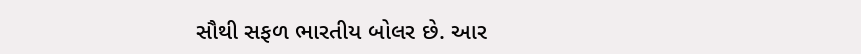સૌથી સફળ ભારતીય બોલર છે. આર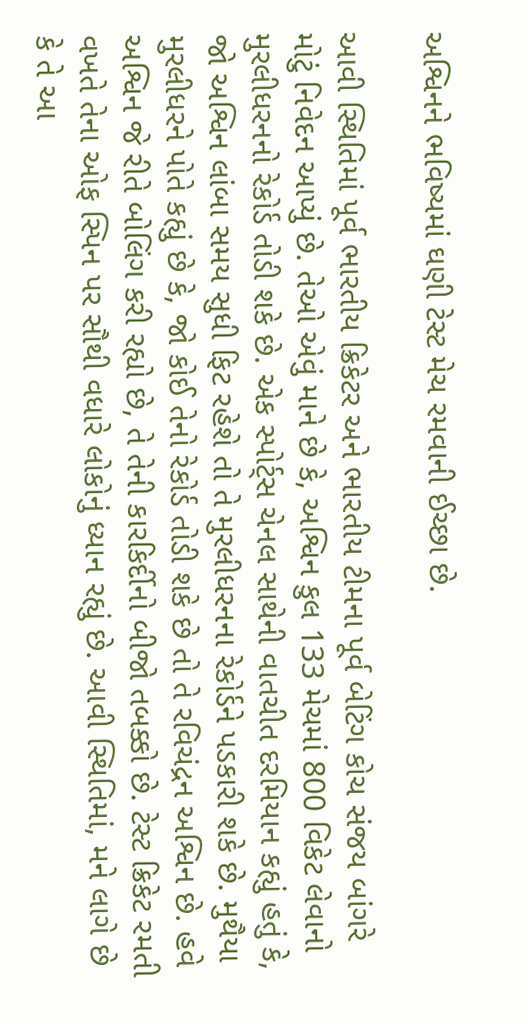અશ્વિનને ભવિષ્યમાં ઘણી ટેસ્ટ મેચ રમવાની ઈચ્છા છે.

આવી સ્થિતિમાં પૂર્વ ભારતીય ક્રિકેટર અને ભારતીય ટીમના પૂર્વ બેટિંગ કોચ સંજય બાંગરે મોટું નિવેદન આપ્યું છે. તેઓ એવું માને છે કે, અશ્વિન કુલ 133 મેચમાં 800 વિકેટ લેવાનો મુરલીધરનનો રેકોર્ડ તોડી શકે છે. એક સ્પોર્ટ્સ ચેનલ સાથેની વાતચીત દરમિયાન કહ્યું હતું કે, જો અશ્વિન લાંબા સમય સુધી ફિટ રહેશે તો તે મુરલીધરનના રેકોર્ડને પડકારી શકે છે. મુથૈયા મુરલીધરને પોતે કહ્યું છે કે, જો કોઈ તેનો રેકોર્ડ તોડી શકે છે તો તે રવિચંદ્રન અશ્વિન છે. હવે અશ્વિન જે રીતે બોલિંગ કરી રહ્યો છે, તે તેની કારકિર્દીનો બીજો તબક્કો છે. ટેસ્ટ ક્રિકેટ રમતી વખતે તેના ઓફ સ્પિન પર સૌથી વધારે લોકોનું ધ્યાન રહ્યું છે. આવી સ્થિતિમાં, મને લાગે છે કે તે આ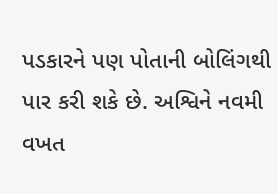પડકારને પણ પોતાની બોલિંગથી પાર કરી શકે છે. અશ્વિને નવમી વખત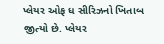પ્લેયર ઓફ ધ સીરિઝનો ખિતાબ જીત્યો છે. પ્લેયર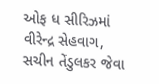ઓફ ધ સીરિઝમાં વીરેન્દ્ર સેહવાગ, સચીન તેંડુલકર જેવા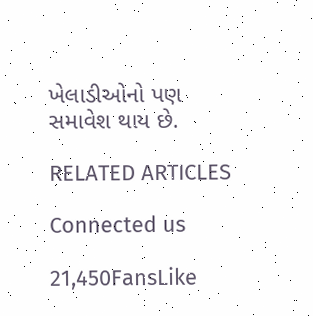ખેલાડીઓનો પણ સમાવેશ થાય છે.

RELATED ARTICLES

Connected us

21,450FansLike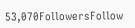53,070FollowersFollow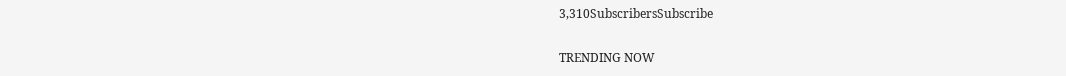3,310SubscribersSubscribe

TRENDING NOW